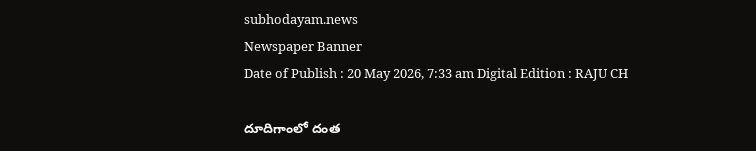subhodayam.news
Newspaper Banner
Date of Publish : 20 May 2026, 7:33 am Digital Edition : RAJU CH

దూదిగాంలో దంత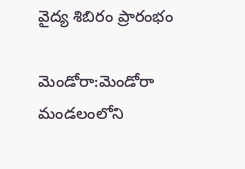వైద్య శిబిరం ప్రారంభం

మెండోరా:మెండోరా మండలంలోని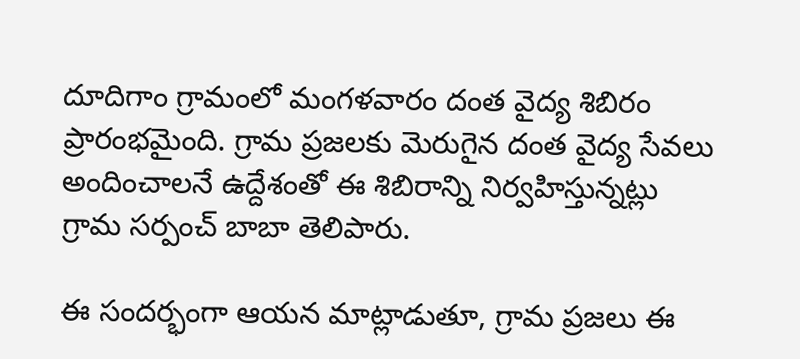దూదిగాం గ్రామంలో మంగళవారం దంత వైద్య శిబిరం ప్రారంభమైంది. గ్రామ ప్రజలకు మెరుగైన దంత వైద్య సేవలు అందించాలనే ఉద్దేశంతో ఈ శిబిరాన్ని నిర్వహిస్తున్నట్లు గ్రామ సర్పంచ్ బాబా తెలిపారు.

ఈ సందర్భంగా ఆయన మాట్లాడుతూ, గ్రామ ప్రజలు ఈ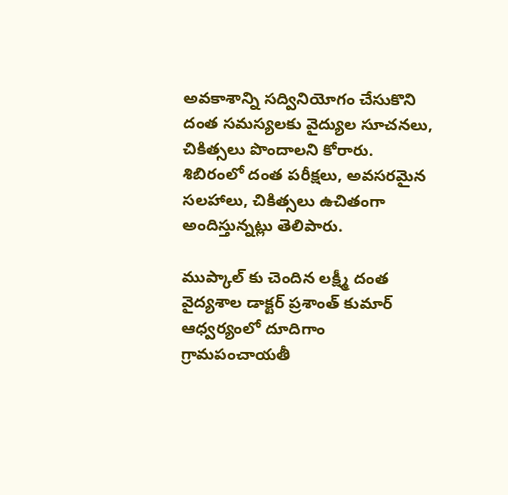అవకాశాన్ని సద్వినియోగం చేసుకొని దంత సమస్యలకు వైద్యుల సూచనలు, చికిత్సలు పొందాలని కోరారు. శిబిరంలో దంత పరీక్షలు, అవసరమైన సలహాలు, చికిత్సలు ఉచితంగా అందిస్తున్నట్లు తెలిపారు.

ముప్కాల్ కు చెందిన లక్ష్మీ దంత వైద్యశాల డాక్టర్ ప్రశాంత్ కుమార్ ఆధ్వర్యంలో దూదిగాం గ్రామపంచాయతీ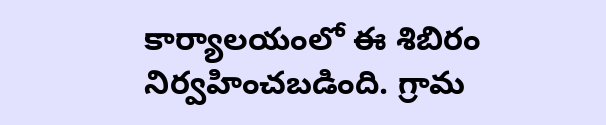కార్యాలయంలో ఈ శిబిరం నిర్వహించబడింది. గ్రామ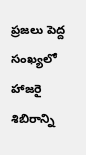ప్రజలు పెద్ద సంఖ్యలో హాజరై శిబిరాన్ని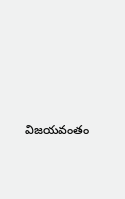విజయవంతం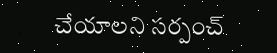చేయాలని సర్పంచ్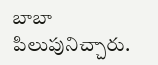బాబా పిలుపునిచ్చారు.